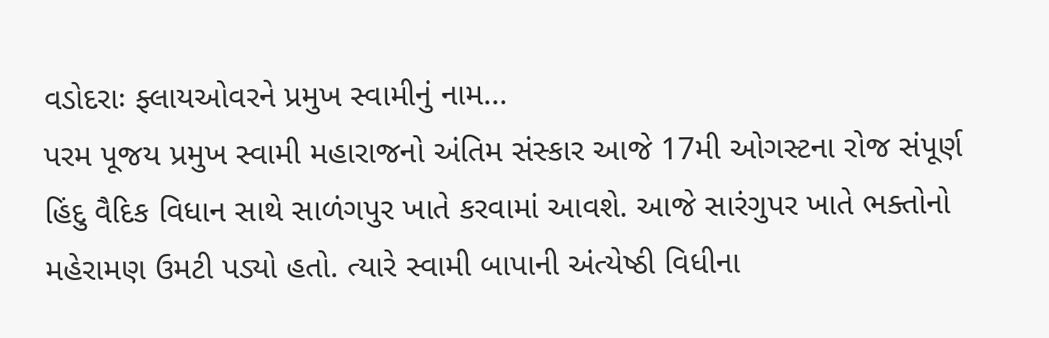વડોદરાઃ ફ્લાયઓવરને પ્રમુખ સ્વામીનું નામ...
પરમ પૂજય પ્રમુખ સ્વામી મહારાજનો અંતિમ સંસ્કાર આજે 17મી ઓગસ્ટના રોજ સંપૂર્ણ હિંદુ વૈદિક વિધાન સાથે સાળંગપુર ખાતે કરવામાં આવશે. આજે સારંગુપર ખાતે ભક્તોનો મહેરામણ ઉમટી પડ્યો હતો. ત્યારે સ્વામી બાપાની અંત્યેષ્ઠી વિધીના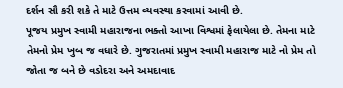દર્શન સૌ કરી શકે તે માટે ઉત્તમ વ્યવસ્થા કરવામાં આવી છે.
પૂજય પ્રમુખ સ્વામી મહારાજના ભક્તો આખા વિશ્વમાં ફેલાયેલા છે. તેમના માટે તેમનો પ્રેમ ખુબ જ વધારે છે. ગુજરાતમાં પ્રમુખ સ્વામી મહારાજ માટે નો પ્રેમ તો જોતા જ બને છે વડોદરા અને અમદાવાદ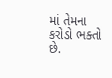માં તેમના કરોડો ભક્તો છે.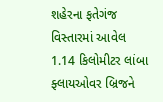શહેરના ફતેગંજ વિસ્તારમાં આવેલ 1.14 કિલોમીટર લાંબા ફ્લાયઓવર બ્રિજને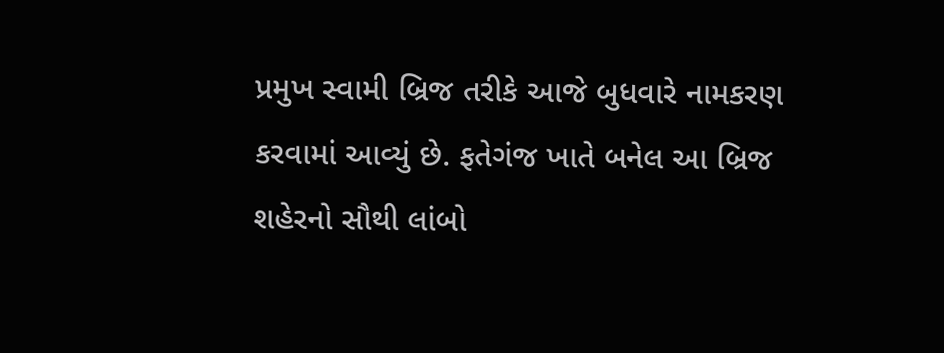પ્રમુખ સ્વામી બ્રિજ તરીકે આજે બુધવારે નામકરણ કરવામાં આવ્યું છે. ફતેગંજ ખાતે બનેલ આ બ્રિજ શહેરનો સૌથી લાંબો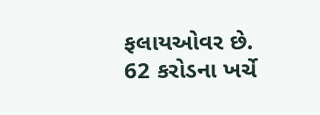ફલાયઓવર છે. 62 કરોડના ખર્ચે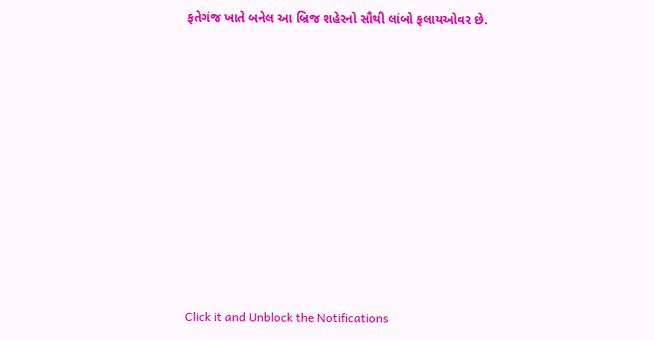ફતેગંજ ખાતે બનેલ આ બ્રિજ શહેરનો સૌથી લાંબો ફલાયઓવર છે.












Click it and Unblock the Notifications